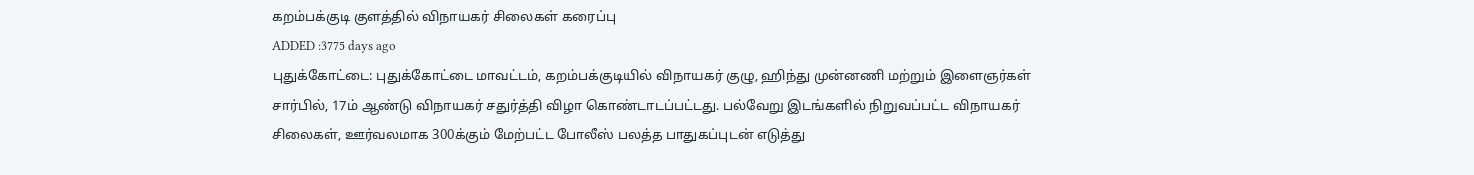கறம்பக்குடி குளத்தில் விநாயகர் சிலைகள் கரைப்பு
ADDED :3775 days ago
புதுக்கோட்டை: புதுக்கோட்டை மாவட்டம், கறம்பக்குடியில் விநாயகர் குழு, ஹிந்து முன்னணி மற்றும் இளைஞர்கள் சார்பில், 17ம் ஆண்டு விநாயகர் சதுர்த்தி விழா கொண்டாடப்பட்டது. பல்வேறு இடங்களில் நிறுவப்பட்ட விநாயகர் சிலைகள், ஊர்வலமாக 300க்கும் மேற்பட்ட போலீஸ் பலத்த பாதுகப்புடன் எடுத்து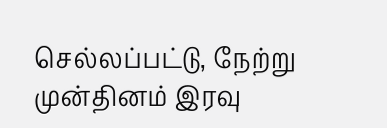செல்லப்பட்டு, நேற்று முன்தினம் இரவு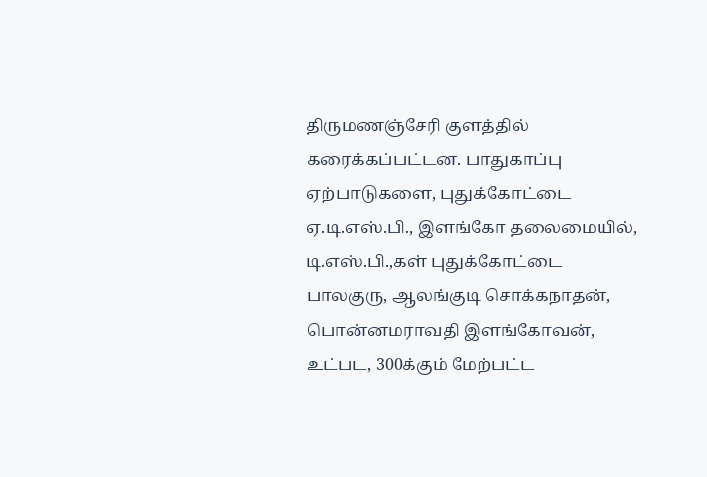திருமணஞ்சேரி குளத்தில் கரைக்கப்பட்டன. பாதுகாப்பு ஏற்பாடுகளை, புதுக்கோட்டை ஏ.டி.எஸ்.பி., இளங்கோ தலைமையில், டி.எஸ்.பி.,கள் புதுக்கோட்டை பாலகுரு, ஆலங்குடி சொக்கநாதன், பொன்னமராவதி இளங்கோவன், உட்பட, 300க்கும் மேற்பட்ட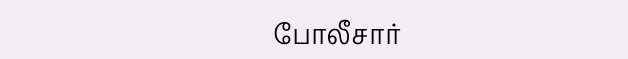போலீசார்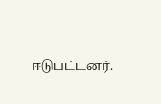ஈடுபட்டனர்.